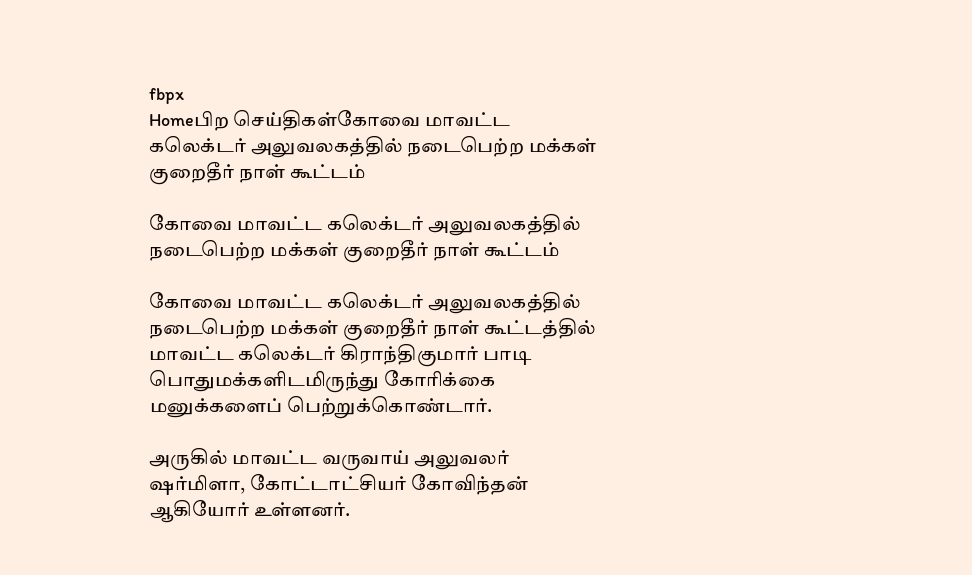fbpx
Homeபிற செய்திகள்கோவை மாவட்ட கலெக்டர் அலுவலகத்தில் நடைபெற்ற மக்கள் குறைதீர் நாள் கூட்டம்

கோவை மாவட்ட கலெக்டர் அலுவலகத்தில் நடைபெற்ற மக்கள் குறைதீர் நாள் கூட்டம்

கோவை மாவட்ட கலெக்டர் அலுவலகத்தில் நடைபெற்ற மக்கள் குறைதீர் நாள் கூட்டத்தில் மாவட்ட கலெக்டர் கிராந்திகுமார் பாடி பொதுமக்களிடமிருந்து கோரிக்கை மனுக்களைப் பெற்றுக்கொண்டார்.

அருகில் மாவட்ட வருவாய் அலுவலர் ஷர்மிளா, கோட்டாட்சியர் கோவிந்தன் ஆகியோர் உள்ளனர்.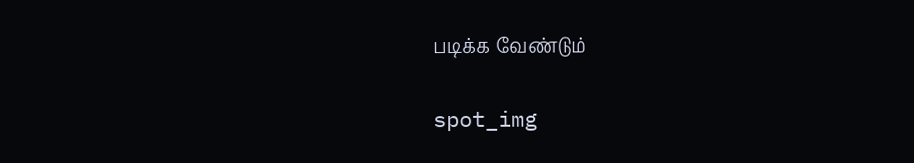படிக்க வேண்டும்

spot_img